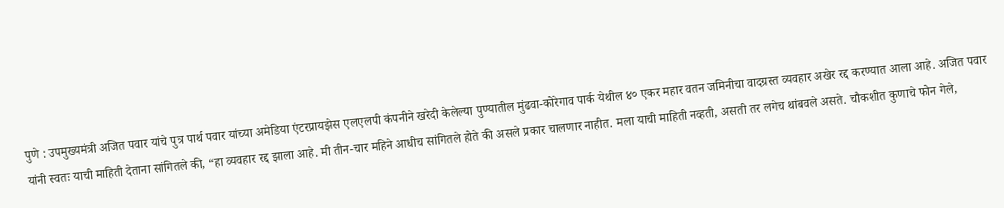पुणे : उपमुख्यमंत्री अजित पवार यांचे पुत्र पार्थ पवार यांच्या अमेडिया एंटरप्रायझेस एलएलपी कंपनीने खरेदी केलेल्या पुण्यातील मुंढवा-कोरेगाव पार्क येथील ४० एकर महार वतन जमिनीचा वादग्रस्त व्यवहार अखेर रद्द करण्यात आला आहे. अजित पवार यांनी स्वतः याची माहिती देताना सांगितले की, “हा व्यवहार रद्द झाला आहे. मी तीन-चार महिने आधीच सांगितले होते की असले प्रकार चालणार नाहीत. मला याची माहिती नव्हती, असती तर लगेच थांबवले असते. चौकशीत कुणाचे फोन गेले,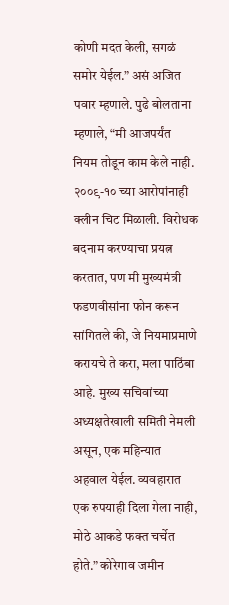कोणी मदत केली, सगळं समोर येईल.” असं अजित पवार म्हणाले. पुढे बोलताना म्हणाले, “मी आजपर्यंत नियम तोडून काम केले नाही. २००९-१० च्या आरोपांनाही क्लीन चिट मिळाली. विरोधक बदनाम करण्याचा प्रयत्न करतात, पण मी मुख्यमंत्री फडणवीसांना फोन करून सांगितले की, जे नियमाप्रमाणे करायचे ते करा, मला पाठिंबा आहे. मुख्य सचिवांच्या अध्यक्षतेखाली समिती नेमली असून, एक महिन्यात अहवाल येईल. व्यवहारात एक रुपयाही दिला गेला नाही, मोठे आकडे फक्त चर्चेत होते.” कोरेगाव जमीन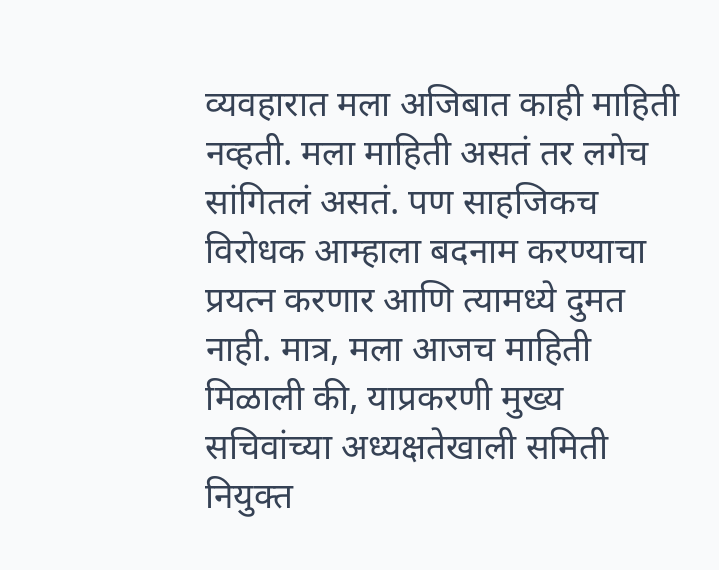व्यवहारात मला अजिबात काही माहिती नव्हती. मला माहिती असतं तर लगेच सांगितलं असतं. पण साहजिकच विरोधक आम्हाला बदनाम करण्याचा प्रयत्न करणार आणि त्यामध्ये दुमत नाही. मात्र, मला आजच माहिती मिळाली की, याप्रकरणी मुख्य सचिवांच्या अध्यक्षतेखाली समिती नियुक्त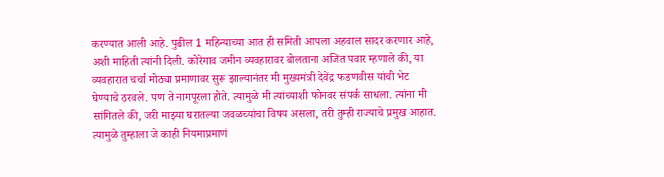करण्यात आली आहे. पुढील 1 महिन्याच्या आत ही समिती आपला अहवाल सादर करणार आहे, अशी माहिती त्यांनी दिली. कोरेगाव जमीन व्यवहारावर बोलताना अजित पवार म्हणाले की, या व्यवहारात चर्चा मोठ्या प्रमाणावर सुरू झाल्यानंतर मी मुख्यमंत्री देवेंद्र फडणवीस यांची भेट घेण्याचे ठरवले. पण ते नागपूरला होते. त्यामुळे मी त्यांच्याशी फोनवर संपर्क साधला. त्यांना मी सांगितले की, जरी माझ्या घरातल्या जवळच्यांचा विषय असला, तरी तुम्ही राज्याचे प्रमुख आहात. त्यामुळे तुम्हाला जे काही नियमाप्रमाणं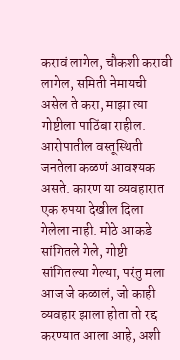करावं लागेल, चौकशी करावी लागेल, समिती नेमायची असेल ते करा, माझा त्या गोष्टीला पाठिंबा राहील. आरोपातील वस्तूस्थिती जनतेला कळणं आवश्यक असते. कारण या व्यवहारात एक रुपया देखील दिला गेलेला नाही. मोठे आकडे सांगितले गेले, गोष्टी सांगितल्या गेल्या, परंतु मला आज जे कळालं, जो काही व्यवहार झाला होता तो रद्द करण्यात आला आहे, अशी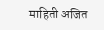माहिती अजित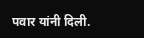पवार यांनी दिली.